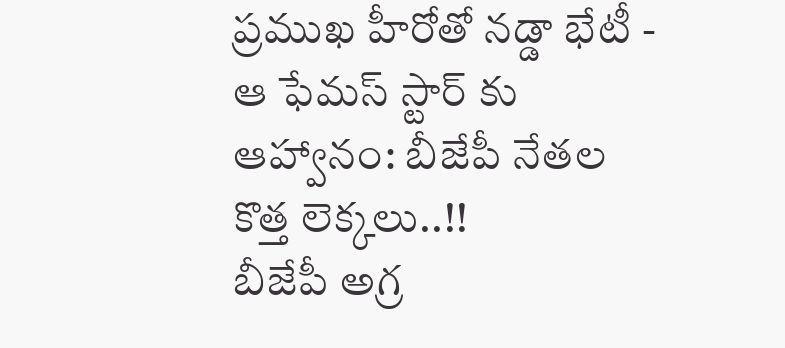ప్రముఖ హీరోతో నడ్డా భేటీ - ఆ ఫేమస్ స్టార్ కు ఆహ్వానం: బీజేపీ నేతల కొత్త లెక్కలు..!!
బీజేపీ అగ్ర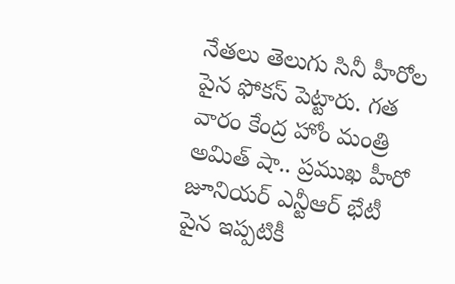నేతలు తెలుగు సినీ హీరోల పైన ఫోకస్ పెట్టారు. గత వారం కేంద్ర హోం మంత్రి అమిత్ షా.. ప్రముఖ హీరో జూనియర్ ఎన్టీఆర్ భేటీ పైన ఇప్పటికీ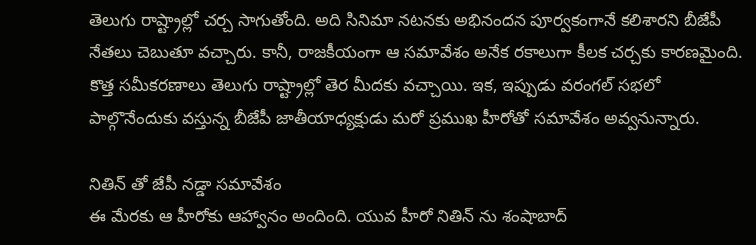తెలుగు రాష్ట్రాల్లో చర్చ సాగుతోంది. అది సినిమా నటనకు అభినందన పూర్వకంగానే కలిశారని బీజేపీ నేతలు చెబుతూ వచ్చారు. కానీ, రాజకీయంగా ఆ సమావేశం అనేక రకాలుగా కీలక చర్చకు కారణమైంది. కొత్త సమీకరణాలు తెలుగు రాష్ట్రాల్లో తెర మీదకు వచ్చాయి. ఇక, ఇప్పుడు వరంగల్ సభలో పాల్గొనేందుకు వస్తున్న బీజేపీ జాతీయాధ్యక్షుడు మరో ప్రముఖ హీరోతో సమావేశం అవ్వనున్నారు.

నితిన్ తో జేపీ నడ్డా సమావేశం
ఈ మేరకు ఆ హీరోకు ఆహ్వానం అందింది. యువ హీరో నితిన్ ను శంషాబాద్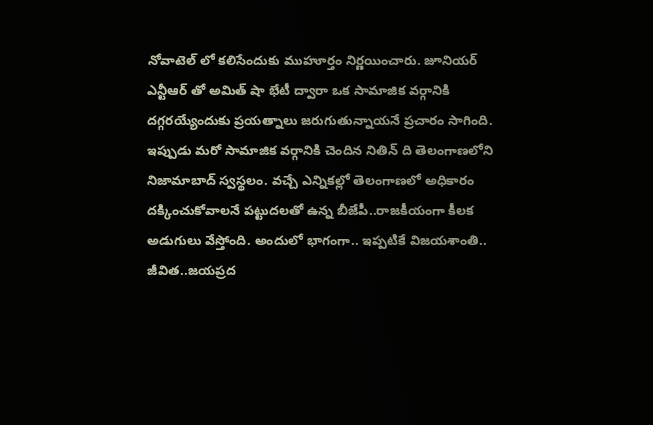నోవాటెల్ లో కలిసేందుకు ముహూర్తం నిర్ణయించారు. జూనియర్ ఎన్టీఆర్ తో అమిత్ షా భేటీ ద్వారా ఒక సామాజిక వర్గానికి దగ్గరయ్యేందుకు ప్రయత్నాలు జరుగుతున్నాయనే ప్రచారం సాగింది. ఇప్పుడు మరో సామాజిక వర్గానికి చెందిన నితిన్ ది తెలంగాణలోని నిజామాబాద్ స్వస్థలం. వచ్చే ఎన్నికల్లో తెలంగాణలో అధికారం దక్కించుకోవాలనే పట్టుదలతో ఉన్న బీజేపీ..రాజకీయంగా కీలక అడుగులు వేస్తోంది. అందులో భాగంగా.. ఇప్పటికే విజయశాంతి.. జీవిత..జయప్రద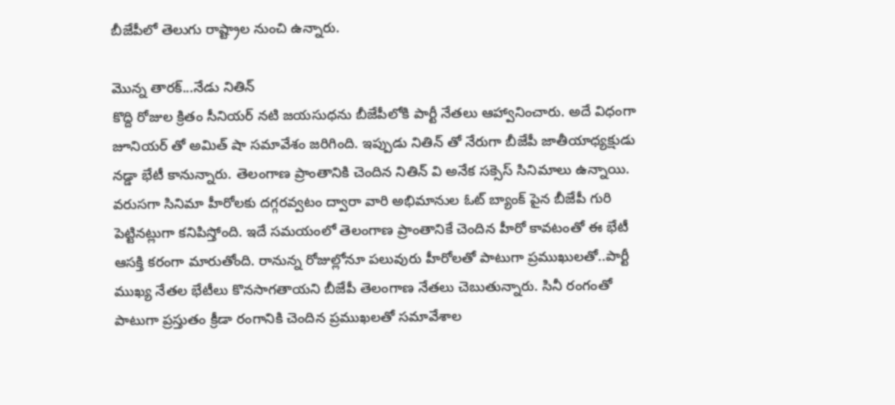బీజేపీలో తెలుగు రాష్ట్రాల నుంచి ఉన్నారు.

మొన్న తారక్...నేడు నితిన్
కొద్ది రోజుల క్రితం సీనియర్ నటి జయసుధను బీజేపీలోకి పార్టీ నేతలు ఆహ్వానించారు. అదే విధంగా జూనియర్ తో అమిత్ షా సమావేశం జరిగింది. ఇప్పుడు నితిన్ తో నేరుగా బీజేపీ జాతీయాధ్యక్షుడు నడ్డా భేటీ కానున్నారు. తెలంగాణ ప్రాంతానికి చెందిన నితిన్ వి అనేక సక్సెస్ సినిమాలు ఉన్నాయి. వరుసగా సినిమా హీరోలకు దగ్గరవ్వటం ద్వారా వారి అభిమానుల ఓట్ బ్యాంక్ పైన బీజేపీ గురి పెట్టినట్లుగా కనిపిస్తోంది. ఇదే సమయంలో తెలంగాణ ప్రాంతానికే చెందిన హీరో కావటంతో ఈ భేటీ ఆసక్తి కరంగా మారుతోంది. రానున్న రోజుల్లోనూ పలువురు హీరోలతో పాటుగా ప్రముఖులతో..పార్టీ ముఖ్య నేతల భేటీలు కొనసాగతాయని బీజేపీ తెలంగాణ నేతలు చెబుతున్నారు. సినీ రంగంతో పాటుగా ప్రస్తుతం క్రీడా రంగానికి చెందిన ప్రముఖలతో సమావేశాల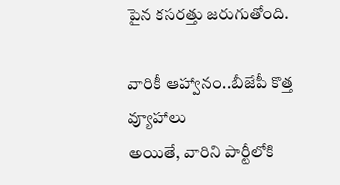పైన కసరత్తు జరుగుతోంది.

వారికీ ఆహ్వానం..బీజేపీ కొత్త వ్యూహాలు
అయితే, వారిని పార్టీలోకి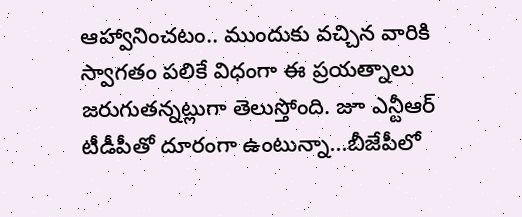ఆహ్వానించటం.. ముందుకు వచ్చిన వారికి స్వాగతం పలికే విధంగా ఈ ప్రయత్నాలు జరుగుతన్నట్లుగా తెలుస్తోంది. జూ ఎన్టీఆర్ టీడీపీతో దూరంగా ఉంటున్నా...బీజేపీలో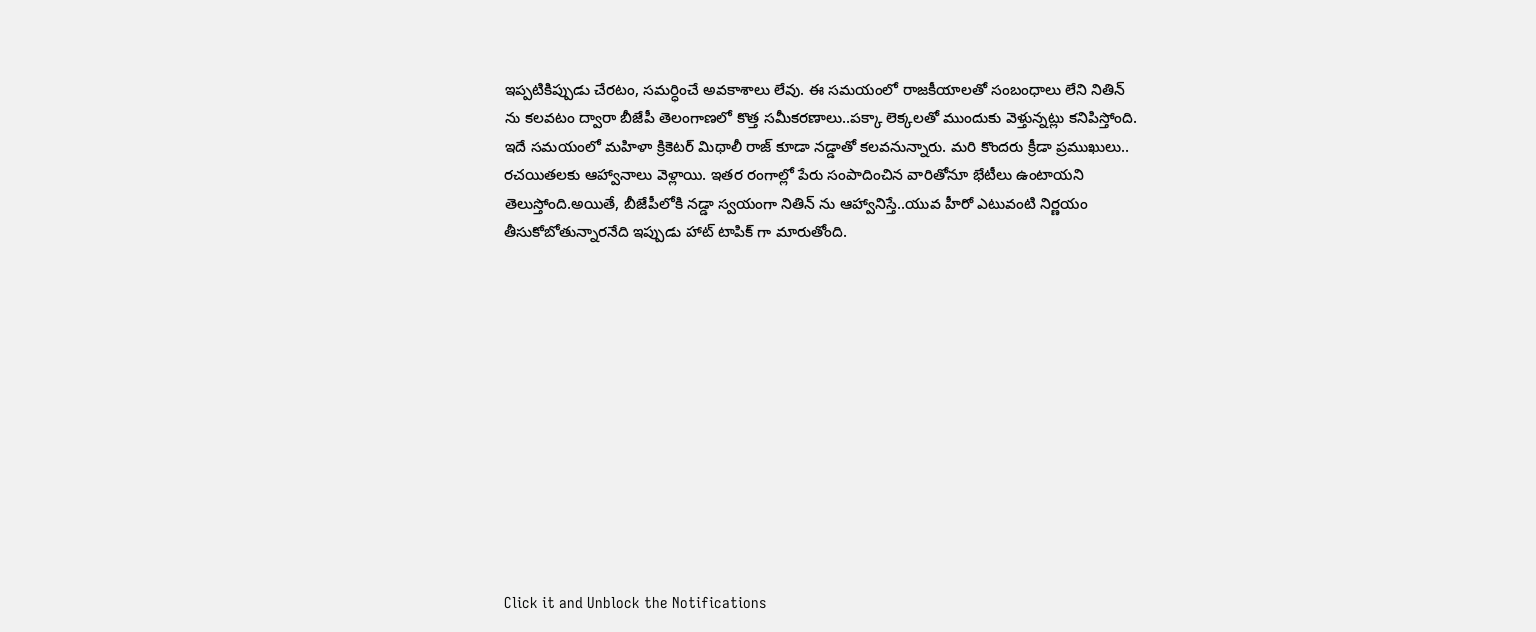ఇప్పటికిప్పుడు చేరటం, సమర్ధించే అవకాశాలు లేవు. ఈ సమయంలో రాజకీయాలతో సంబంధాలు లేని నితిన్ ను కలవటం ద్వారా బీజేపీ తెలంగాణలో కొత్త సమీకరణాలు..పక్కా లెక్కలతో ముందుకు వెళ్తున్నట్లు కనిపిస్తోంది. ఇదే సమయంలో మహిళా క్రికెటర్ మిథాలీ రాజ్ కూడా నడ్డాతో కలవనున్నారు. మరి కొందరు క్రీడా ప్రముఖులు.. రచయితలకు ఆహ్వానాలు వెళ్లాయి. ఇతర రంగాల్లో పేరు సంపాదించిన వారితోనూ భేటీలు ఉంటాయని తెలుస్తోంది.అయితే, బీజేపీలోకి నడ్డా స్వయంగా నితిన్ ను ఆహ్వానిస్తే..యువ హీరో ఎటువంటి నిర్ణయం తీసుకోబోతున్నారనేది ఇప్పుడు హాట్ టాపిక్ గా మారుతోంది.












Click it and Unblock the Notifications